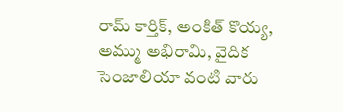రామ్ కార్తిక్, అంకిత్ కొయ్య, అమ్ము అభిరామి, వైదిక సెంజాలియా వంటి వారు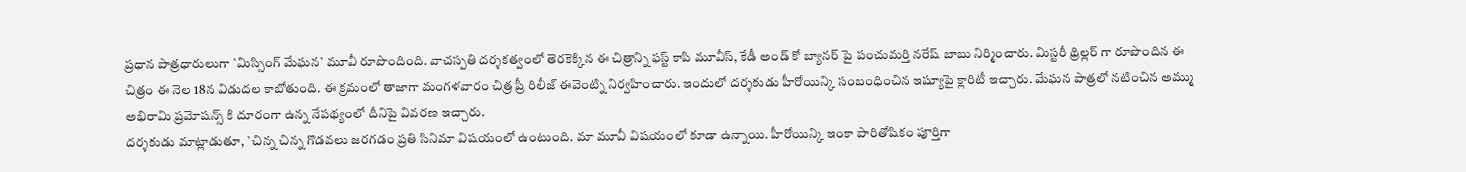ప్రధాన పాత్రధారులుగా `మిస్సింగ్ మేఘన` మూవీ రూపొందింది. వాచస్పతి దర్శకత్వంలో తెరకెక్కిన ఈ చిత్రాన్ని ఫస్ట్ కాపి మూవీస్, కేడీ అండ్ కో బ్యానర్ పై పంచుమర్తి నరేష్ బాబు నిర్మించారు. మిస్టరీ థ్రిల్లర్ గా రూపొందిన ఈ చిత్రం ఈ నెల 18న విడుదల కాబోతుంది. ఈ క్రమంలో తాజాగా మంగళవారం చిత్ర ప్రీ రిలీజ్ ఈవెంట్ని నిర్వహించారు. ఇందులో దర్శకుడు హీరోయిన్కి సంబంధించిన ఇష్యూపై క్లారిటీ ఇచ్చారు. మేఘన పాత్రలో నటించిన అమ్ము అభిరామి ప్రమోషన్స్ కి దూరంగా ఉన్న నేపథ్యంలో దీనిపై వివరణ ఇచ్చారు.
దర్శకుడు మాట్లాడుతూ, `చిన్న చిన్న గొడవలు జరగడం ప్రతి సినిమా విషయంలో ఉంటుంది. మా మూవీ విషయంలో కూడా ఉన్నాయి. హీరోయిన్కి ఇంకా పారితోషికం పూర్తిగా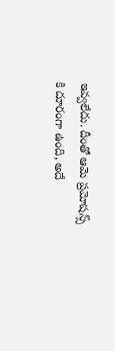ఇవ్వలేదు. దీంతో ఆమె ప్రమోషన్స్ కి దూరంగా ఉంది, అదే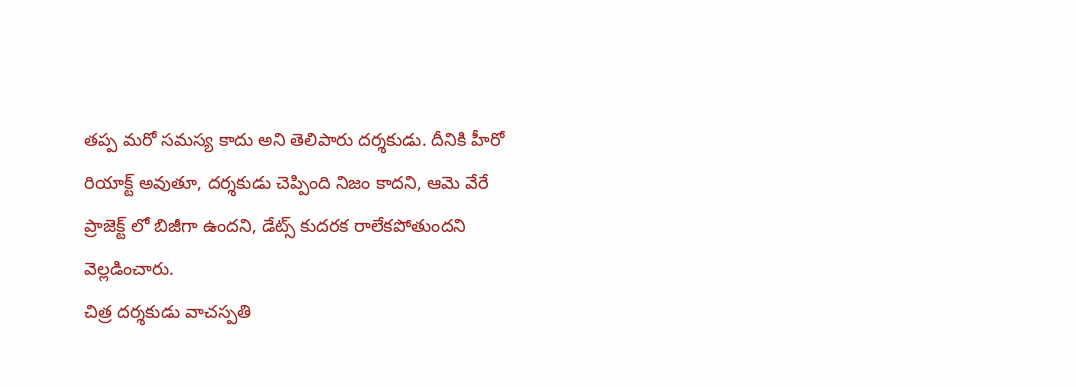తప్ప మరో సమస్య కాదు అని తెలిపారు దర్శకుడు. దీనికి హీరో రియాక్ట్ అవుతూ, దర్శకుడు చెప్పింది నిజం కాదని, ఆమె వేరే ప్రాజెక్ట్ లో బిజీగా ఉందని, డేట్స్ కుదరక రాలేకపోతుందని వెల్లడించారు.
చిత్ర దర్శకుడు వాచస్పతి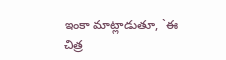ఇంకా మాట్లాడుతూ, `ఈ చిత్ర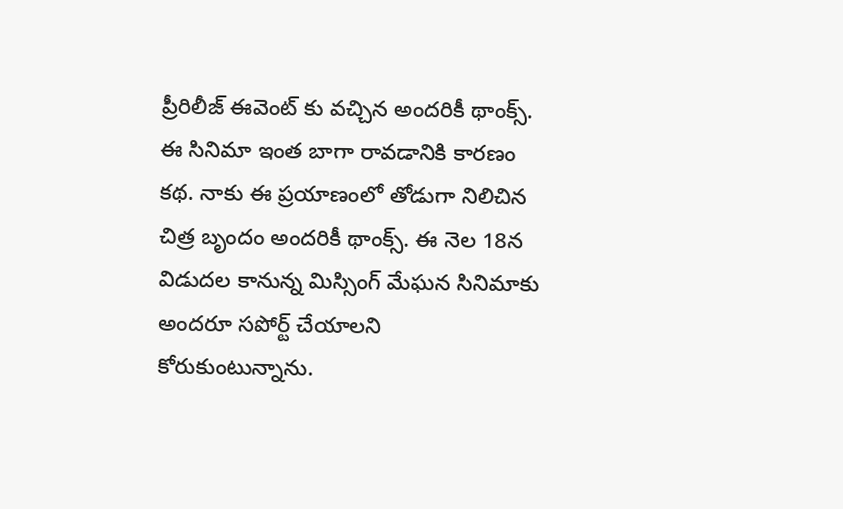ప్రీరిలీజ్ ఈవెంట్ కు వచ్చిన అందరికీ థాంక్స్. ఈ సినిమా ఇంత బాగా రావడానికి కారణం కథ. నాకు ఈ ప్రయాణంలో తోడుగా నిలిచిన చిత్ర బృందం అందరికీ థాంక్స్. ఈ నెల 18న విడుదల కానున్న మిస్సింగ్ మేఘన సినిమాకు అందరూ సపోర్ట్ చేయాలని కోరుకుంటున్నాను.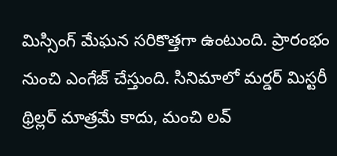మిస్సింగ్ మేఘన సరికొత్తగా ఉంటుంది. ప్రారంభం నుంచి ఎంగేజ్ చేస్తుంది. సినిమాలో మర్డర్ మిస్టరీ థ్రిల్లర్ మాత్రమే కాదు, మంచి లవ్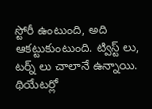స్టోరీ ఉంటుంది, అది ఆకట్టుకుంటుంది. ట్విస్ట్ లు, టర్న్ లు చాలానే ఉన్నాయి. థియేటర్లో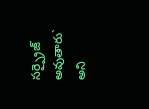సర్ప్రైజ్ అవుతారు` అని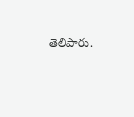తెలిపారు.